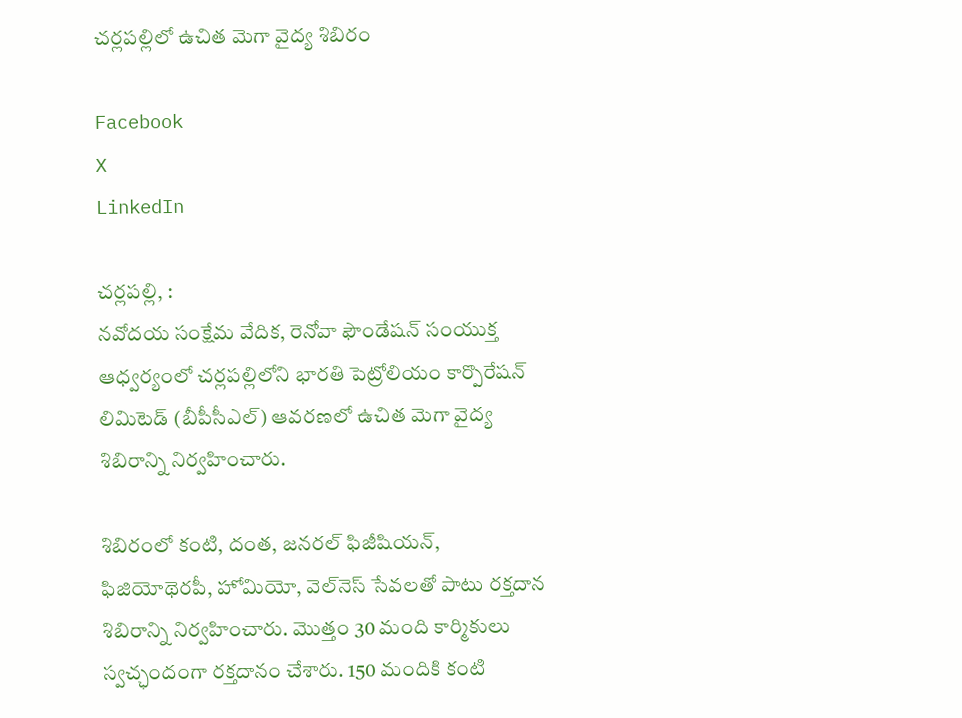చర్లపల్లిలో ఉచిత మెగా వైద్య శిబిరం

Facebook
X
LinkedIn

చర్లపల్లి, :
నవోదయ సంక్షేమ వేదిక, రెనోవా ఫౌండేషన్ సంయుక్త ఆధ్వర్యంలో చర్లపల్లిలోని భారతి పెట్రోలియం కార్పొరేషన్ లిమిటెడ్ (బీపీసీఎల్) ఆవరణలో ఉచిత మెగా వైద్య శిబిరాన్ని నిర్వహించారు.

శిబిరంలో కంటి, దంత, జనరల్ ఫిజీషియన్, ఫిజియోథెరపీ, హోమియో, వెల్‌నెస్ సేవలతో పాటు రక్తదాన శిబిరాన్ని నిర్వహించారు. మొత్తం 30 మంది కార్మికులు స్వచ్ఛందంగా రక్తదానం చేశారు. 150 మందికి కంటి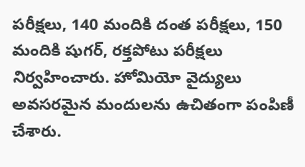పరీక్షలు, 140 మందికి దంత పరీక్షలు, 150 మందికి షుగర్, రక్తపోటు పరీక్షలు నిర్వహించారు. హోమియో వైద్యులు అవసరమైన మందులను ఉచితంగా పంపిణీ చేశారు.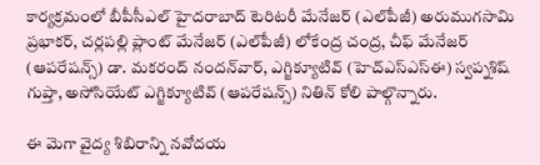కార్యక్రమంలో బీపీసీఎల్ హైదరాబాద్ టెరిటరీ మేనేజర్ (ఎల్‌పీజీ) అరుముగసామి ప్రభాకర్, చర్లపల్లి ప్లాంట్ మేనేజర్ (ఎల్‌పీజీ) లోకేంద్ర చంద్ర, చీఫ్ మేనేజర్ (ఆపరేషన్స్) డా. మకరంద్ నందన్‌వార్, ఎగ్జిక్యూటివ్ (హెచ్‌ఎస్‌ఎస్‌ఈ) స్వప్నశిష్ గుప్తా, అసోసియేట్ ఎగ్జిక్యూటివ్ (ఆపరేషన్స్) నితిన్ కోలి పాల్గొన్నారు.

ఈ మెగా వైద్య శిబిరాన్ని నవోదయ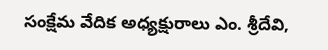సంక్షేమ వేదిక అధ్యక్షురాలు ఎం. శ్రీదేవి,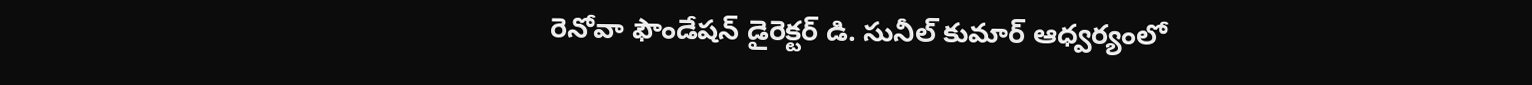రెనోవా ఫౌండేషన్ డైరెక్టర్ డి. సునీల్ కుమార్ ఆధ్వర్యంలో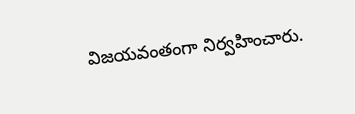విజయవంతంగా నిర్వహించారు.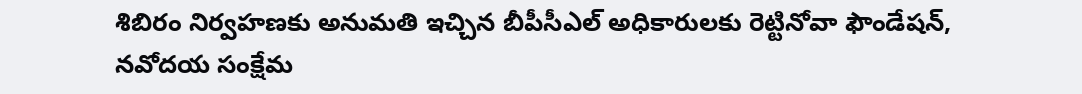శిబిరం నిర్వహణకు అనుమతి ఇచ్చిన బీపీసీఎల్ అధికారులకు రెట్టినోవా ఫౌండేషన్, నవోదయ సంక్షేమ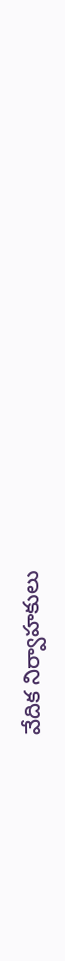వేదిక నిర్వాహకులు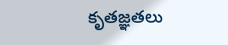కృతజ్ఞతలు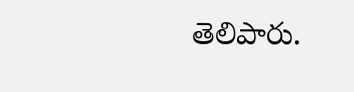తెలిపారు.